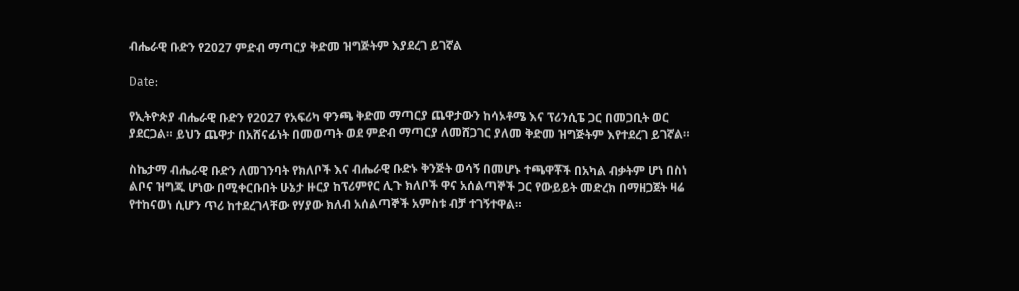ብሔራዊ ቡድን የ2027 ምድብ ማጣርያ ቅድመ ዝግጅትም እያደረገ ይገኛል

Date:

የኢትዮጵያ ብሔራዊ ቡድን የ2027 የአፍሪካ ዋንጫ ቅድመ ማጣርያ ጨዋታውን ከሳኦቶሜ እና ፕሪንሲፔ ጋር በመጋቢት ወር ያደርጋል። ይህን ጨዋታ በአሸናፊነት በመወጣት ወደ ምድብ ማጣርያ ለመሸጋገር ያለመ ቅድመ ዝግጅትም እየተደረገ ይገኛል።

ስኬታማ ብሔራዊ ቡድን ለመገንባት የክለቦች እና ብሔራዊ ቡድኑ ቅንጅት ወሳኝ በመሆኑ ተጫዋቾች በአካል ብቃትም ሆነ በስነ ልቦና ዝግጁ ሆነው በሚቀርቡበት ሁኔታ ዙርያ ከፕሪምየር ሊጉ ክለቦች ዋና አሰልጣኞች ጋር የውይይት መድረክ በማዘጋጀት ዛሬ የተከናወነ ሲሆን ጥሪ ከተደረገላቸው የሃያው ክለብ አሰልጣኞች አምስቱ ብቻ ተገኝተዋል።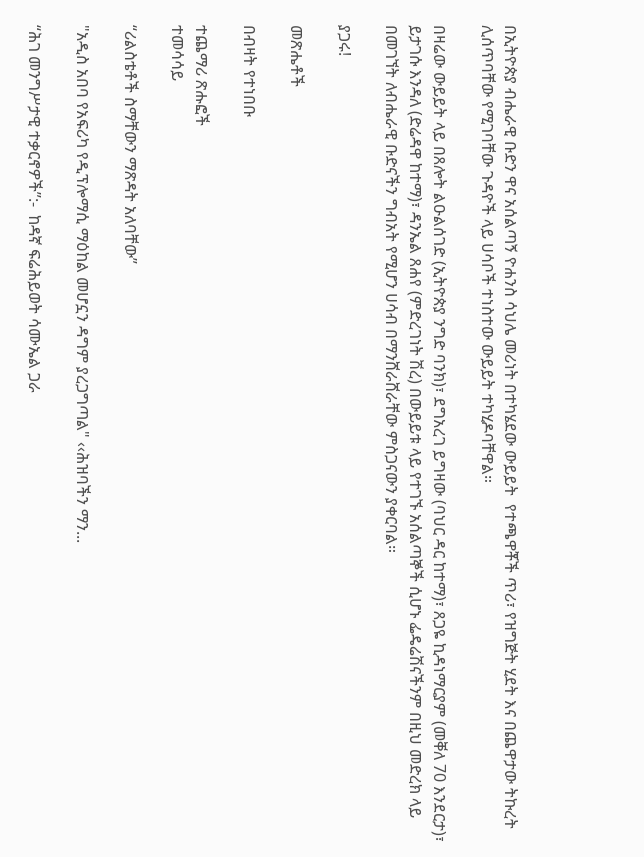በኢትዮጵያ ብሔራዊ ቡድን ዋና አሰልጣኝ ዮሐንስ ሳህሌ መሪነት በተካሄደው ውይይት  የተጫዋቾች ጥሪ፣ የዝግጅት ሂደት እና በጨዋታው ትኩረት ሊሰጥባቸው የሚገባቸው ጉዳዮች ላይ ሀሳቦች ተነስተው ውይይት ተካሂዶባቸዋል።

በዛሬው ውይይት ላይ በጸሎት ልዑልሰገድ (ኢትዮጵያ ንግድ ባንክ)፣ ደግአረገ ይግዛው (ባህር ዳር ከተማ)፣ ጸጋዬ ኪዳነማርያም (መቐለ 70 እንደርታ)፣ ይታገሱ እንዳለ (ድሬዳዋ ከተማ)፣ ዳንኤል ጸሐየ (ምድረገነት ሽረ) በውይይቱ ላይ የተገኙ አሰልጣኞች ሲሆኑ ፌዴሬሽናችንም በዚህ መድረክ ላይ በመገኘት ለብሔራዊ ቡድናችን ግብአት የሚሆን ሀሳብ በማንሸራሸራቸው ምስጋናውን ያቀርባል።

ያጋሩ!

መጽሔቶች

በብዛት የተነበቡ

ተጨማሪ ጽሑፎች
ተመሳሳይ

“ሪልስቴቶች ስማቸውን ማጽዳት አለባቸው”

"አዲስ አበባ የአፍሪካ የዲፕሎማሲ ማዕከል መሆኗን ዳግም ያረጋግጣል" ‹‹ሕዝባችን ማን...

“ሕገ መንግሥታዊ ተቃርኖዎች”:-  ከዳኛ ፍሬሕይወት ሳሙኤል ጋራ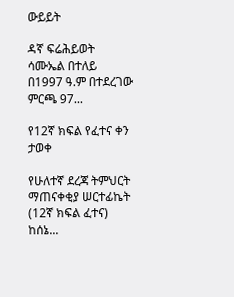ውይይት

ዳኛ ፍሬሕይወት ሳሙኤል በተለይ በ1997 ዓ.ም በተደረገው ምርጫ 97...

የ12ኛ ክፍል የፈተና ቀን ታወቀ

የሁለተኛ ደረጃ ትምህርት ማጠናቀቂያ ሠርተፊኬት (12ኛ ክፍል ፈተና) ከሰኔ...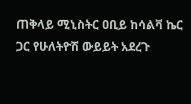ጠቅላይ ሚኒስትር ዐቢይ ከሳልቫ ኬር ጋር የሁለትዮሽ ውይይት አደረጉ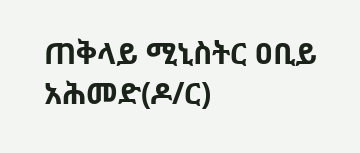ጠቅላይ ሚኒስትር ዐቢይ አሕመድ(ዶ/ር)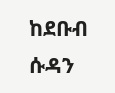ከደቡብ ሱዳን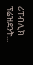ሪፐብሊክ ፕሬዝደንት...